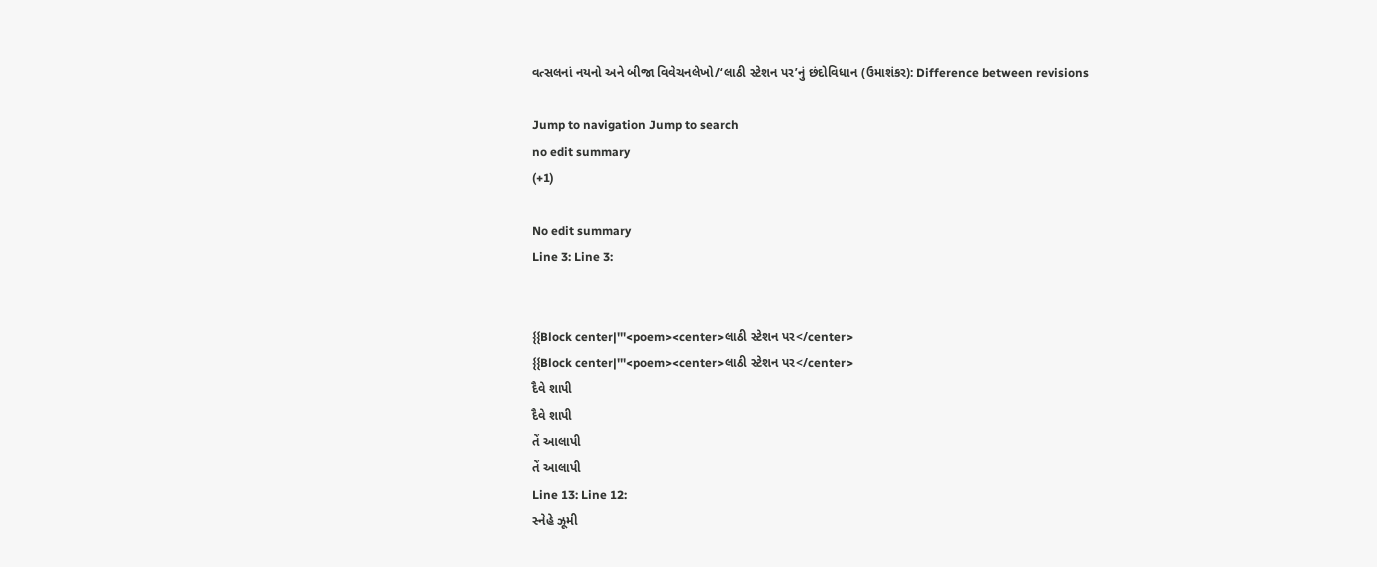વત્સલનાં નયનો અને બીજા વિવેચનલેખો/‘લાઠી સ્ટેશન પર’નું છંદોવિધાન (ઉમાશંકર): Difference between revisions

Jump to navigation Jump to search
no edit summary
(+1)

No edit summary
Line 3: Line 3:


{{Block center|'''<poem><center>લાઠી સ્ટેશન પર</center>
{{Block center|'''<poem><center>લાઠી સ્ટેશન પર</center>
દૈવે શાપી
દૈવે શાપી
તેં આલાપી
તેં આલાપી
Line 13: Line 12:
સ્નેહે ઝૂમી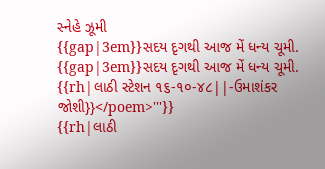સ્નેહે ઝૂમી
{{gap|3em}}સદય દૃગથી આજ મેં ધન્ય ચૂમી.
{{gap|3em}}સદય દૃગથી આજ મેં ધન્ય ચૂમી.
{{rh|લાઠી સ્ટેશન ૧૬-૧૦-૪૮||-ઉમાશંકર જોશી}}</poem>'''}}
{{rh|લાઠી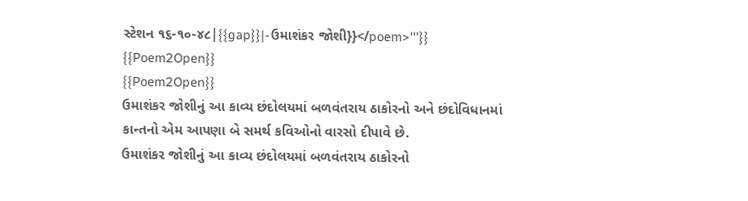સ્ટેશન ૧૬-૧૦-૪૮|{{gap}}|-ઉમાશંકર જોશી}}</poem>'''}}
{{Poem2Open}}
{{Poem2Open}}
ઉમાશંકર જોશીનું આ કાવ્ય છંદોલયમાં બળવંતરાય ઠાકોરનો અને છંદોવિધાનમાં કાન્તનો એમ આપણા બે સમર્થ કવિઓનો વારસો દીપાવે છે.
ઉમાશંકર જોશીનું આ કાવ્ય છંદોલયમાં બળવંતરાય ઠાકોરનો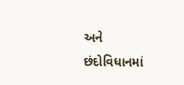અને છંદોવિધાનમાં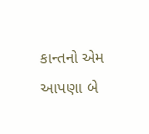કાન્તનો એમ આપણા બે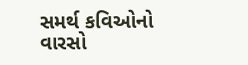સમર્થ કવિઓનો વારસો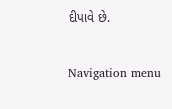દીપાવે છે.

Navigation menu